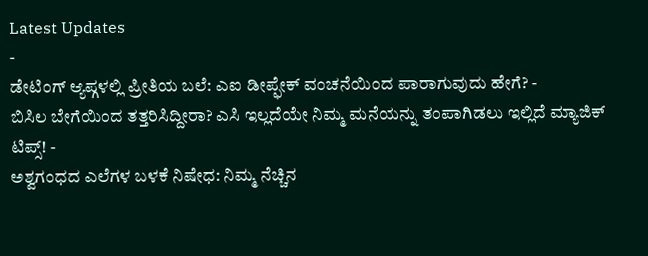Latest Updates
-
ಡೇಟಿಂಗ್ ಆ್ಯಪ್ಗಳಲ್ಲಿ ಪ್ರೀತಿಯ ಬಲೆ: ಎಐ ಡೀಪ್ಫೇಕ್ ವಂಚನೆಯಿಂದ ಪಾರಾಗುವುದು ಹೇಗೆ? -
ಬಿಸಿಲ ಬೇಗೆಯಿಂದ ತತ್ತರಿಸಿದ್ದೀರಾ? ಎಸಿ ಇಲ್ಲದೆಯೇ ನಿಮ್ಮ ಮನೆಯನ್ನು ತಂಪಾಗಿಡಲು ಇಲ್ಲಿದೆ ಮ್ಯಾಜಿಕ್ ಟಿಪ್ಸ್! -
ಅಶ್ವಗಂಧದ ಎಲೆಗಳ ಬಳಕೆ ನಿಷೇಧ: ನಿಮ್ಮ ನೆಚ್ಚಿನ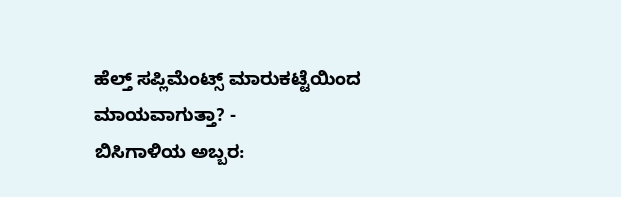ಹೆಲ್ತ್ ಸಪ್ಲಿಮೆಂಟ್ಸ್ ಮಾರುಕಟ್ಟೆಯಿಂದ ಮಾಯವಾಗುತ್ತಾ? -
ಬಿಸಿಗಾಳಿಯ ಅಬ್ಬರ: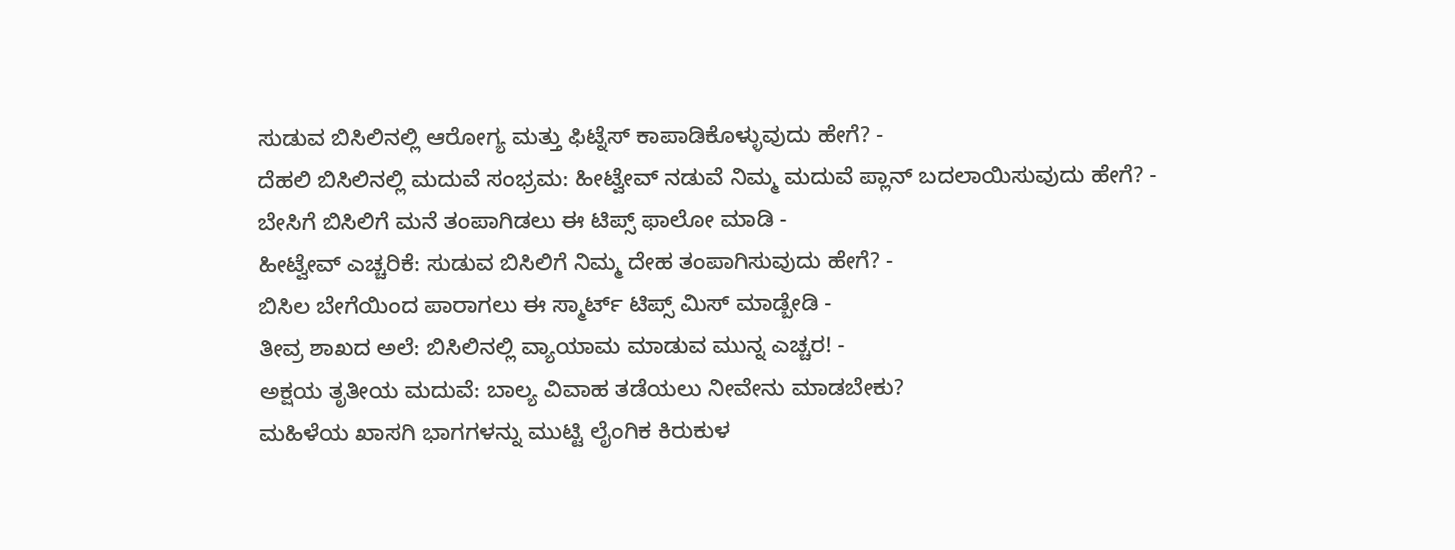ಸುಡುವ ಬಿಸಿಲಿನಲ್ಲಿ ಆರೋಗ್ಯ ಮತ್ತು ಫಿಟ್ನೆಸ್ ಕಾಪಾಡಿಕೊಳ್ಳುವುದು ಹೇಗೆ? -
ದೆಹಲಿ ಬಿಸಿಲಿನಲ್ಲಿ ಮದುವೆ ಸಂಭ್ರಮ: ಹೀಟ್ವೇವ್ ನಡುವೆ ನಿಮ್ಮ ಮದುವೆ ಪ್ಲಾನ್ ಬದಲಾಯಿಸುವುದು ಹೇಗೆ? -
ಬೇಸಿಗೆ ಬಿಸಿಲಿಗೆ ಮನೆ ತಂಪಾಗಿಡಲು ಈ ಟಿಪ್ಸ್ ಫಾಲೋ ಮಾಡಿ -
ಹೀಟ್ವೇವ್ ಎಚ್ಚರಿಕೆ: ಸುಡುವ ಬಿಸಿಲಿಗೆ ನಿಮ್ಮ ದೇಹ ತಂಪಾಗಿಸುವುದು ಹೇಗೆ? -
ಬಿಸಿಲ ಬೇಗೆಯಿಂದ ಪಾರಾಗಲು ಈ ಸ್ಮಾರ್ಟ್ ಟಿಪ್ಸ್ ಮಿಸ್ ಮಾಡ್ಬೇಡಿ -
ತೀವ್ರ ಶಾಖದ ಅಲೆ: ಬಿಸಿಲಿನಲ್ಲಿ ವ್ಯಾಯಾಮ ಮಾಡುವ ಮುನ್ನ ಎಚ್ಚರ! -
ಅಕ್ಷಯ ತೃತೀಯ ಮದುವೆ: ಬಾಲ್ಯ ವಿವಾಹ ತಡೆಯಲು ನೀವೇನು ಮಾಡಬೇಕು?
ಮಹಿಳೆಯ ಖಾಸಗಿ ಭಾಗಗಳನ್ನು ಮುಟ್ಟಿ ಲೈಂಗಿಕ ಕಿರುಕುಳ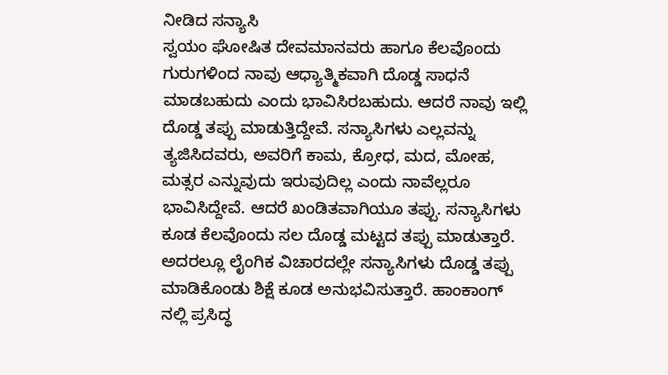ನೀಡಿದ ಸನ್ಯಾಸಿ
ಸ್ವಯಂ ಘೋಷಿತ ದೇವಮಾನವರು ಹಾಗೂ ಕೆಲವೊಂದು ಗುರುಗಳಿಂದ ನಾವು ಆಧ್ಯಾತ್ಮಿಕವಾಗಿ ದೊಡ್ಡ ಸಾಧನೆ ಮಾಡಬಹುದು ಎಂದು ಭಾವಿಸಿರಬಹುದು. ಆದರೆ ನಾವು ಇಲ್ಲಿ ದೊಡ್ಡ ತಪ್ಪು ಮಾಡುತ್ತಿದ್ದೇವೆ. ಸನ್ಯಾಸಿಗಳು ಎಲ್ಲವನ್ನು ತ್ಯಜಿಸಿದವರು, ಅವರಿಗೆ ಕಾಮ, ಕ್ರೋಧ, ಮದ, ಮೋಹ, ಮತ್ಸರ ಎನ್ನುವುದು ಇರುವುದಿಲ್ಲ ಎಂದು ನಾವೆಲ್ಲರೂ ಭಾವಿಸಿದ್ದೇವೆ. ಆದರೆ ಖಂಡಿತವಾಗಿಯೂ ತಪ್ಪು. ಸನ್ಯಾಸಿಗಳು ಕೂಡ ಕೆಲವೊಂದು ಸಲ ದೊಡ್ಡ ಮಟ್ಟದ ತಪ್ಪು ಮಾಡುತ್ತಾರೆ. ಅದರಲ್ಲೂ ಲೈಂಗಿಕ ವಿಚಾರದಲ್ಲೇ ಸನ್ಯಾಸಿಗಳು ದೊಡ್ಡ ತಪ್ಪು ಮಾಡಿಕೊಂಡು ಶಿಕ್ಷೆ ಕೂಡ ಅನುಭವಿಸುತ್ತಾರೆ. ಹಾಂಕಾಂಗ್ ನಲ್ಲಿ ಪ್ರಸಿದ್ಧ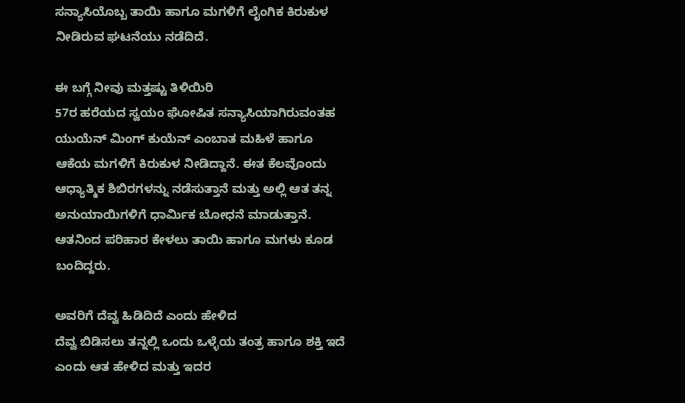ಸನ್ಯಾಸಿಯೊಬ್ಬ ತಾಯಿ ಹಾಗೂ ಮಗಳಿಗೆ ಲೈಂಗಿಕ ಕಿರುಕುಳ ನೀಡಿರುವ ಘಟನೆಯು ನಡೆದಿದೆ.

ಈ ಬಗ್ಗೆ ನೀವು ಮತ್ತಷ್ಟು ತಿಳಿಯಿರಿ
57ರ ಹರೆಯದ ಸ್ವಯಂ ಘೋಷಿತ ಸನ್ಯಾಸಿಯಾಗಿರುವಂತಹ ಯುಯೆನ್ ಮಿಂಗ್ ಕುಯೆನ್ ಎಂಬಾತ ಮಹಿಳೆ ಹಾಗೂ ಆಕೆಯ ಮಗಳಿಗೆ ಕಿರುಕುಳ ನೀಡಿದ್ದಾನೆ. ಈತ ಕೆಲವೊಂದು ಆಧ್ಯಾತ್ಮಿಕ ಶಿಬಿರಗಳನ್ನು ನಡೆಸುತ್ತಾನೆ ಮತ್ತು ಅಲ್ಲಿ ಆತ ತನ್ನ ಅನುಯಾಯಿಗಳಿಗೆ ಧಾರ್ಮಿಕ ಬೋಧನೆ ಮಾಡುತ್ತಾನೆ. ಆತನಿಂದ ಪರಿಹಾರ ಕೇಳಲು ತಾಯಿ ಹಾಗೂ ಮಗಳು ಕೂಡ ಬಂದಿದ್ದರು.

ಅವರಿಗೆ ದೆವ್ವ ಹಿಡಿದಿದೆ ಎಂದು ಹೇಳಿದ
ದೆವ್ವ ಬಿಡಿಸಲು ತನ್ನಲ್ಲಿ ಒಂದು ಒಳ್ಳೆಯ ತಂತ್ರ ಹಾಗೂ ಶಕ್ತಿ ಇದೆ ಎಂದು ಆತ ಹೇಳಿದ ಮತ್ತು ಇದರ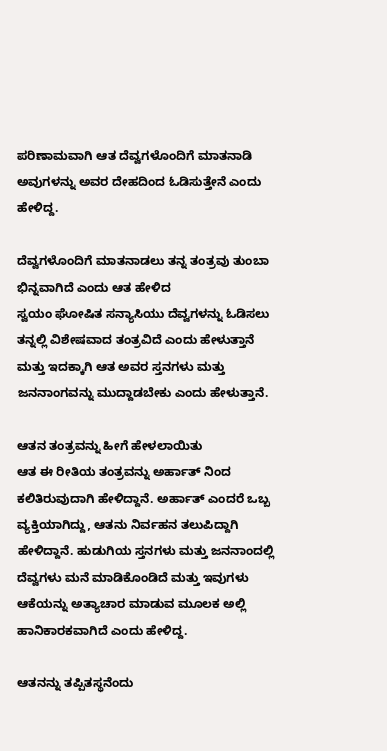ಪರಿಣಾಮವಾಗಿ ಆತ ದೆವ್ವಗಳೊಂದಿಗೆ ಮಾತನಾಡಿ ಅವುಗಳನ್ನು ಅವರ ದೇಹದಿಂದ ಓಡಿಸುತ್ತೇನೆ ಎಂದು ಹೇಳಿದ್ದ.

ದೆವ್ವಗಳೊಂದಿಗೆ ಮಾತನಾಡಲು ತನ್ನ ತಂತ್ರವು ತುಂಬಾ ಭಿನ್ನವಾಗಿದೆ ಎಂದು ಆತ ಹೇಳಿದ
ಸ್ವಯಂ ಘೋಷಿತ ಸನ್ಯಾಸಿಯು ದೆವ್ವಗಳನ್ನು ಓಡಿಸಲು ತನ್ನಲ್ಲಿ ವಿಶೇಷವಾದ ತಂತ್ರವಿದೆ ಎಂದು ಹೇಳುತ್ತಾನೆ ಮತ್ತು ಇದಕ್ಕಾಗಿ ಆತ ಅವರ ಸ್ತನಗಳು ಮತ್ತು ಜನನಾಂಗವನ್ನು ಮುದ್ದಾಡಬೇಕು ಎಂದು ಹೇಳುತ್ತಾನೆ.

ಆತನ ತಂತ್ರವನ್ನು ಹೀಗೆ ಹೇಳಲಾಯಿತು
ಆತ ಈ ರೀತಿಯ ತಂತ್ರವನ್ನು ಅರ್ಹಾತ್ ನಿಂದ ಕಲಿತಿರುವುದಾಗಿ ಹೇಳಿದ್ದಾನೆ. ಅರ್ಹಾತ್ ಎಂದರೆ ಒಬ್ಬ ವ್ಯಕ್ತಿಯಾಗಿದ್ದು, ಆತನು ನಿರ್ವಹನ ತಲುಪಿದ್ದಾಗಿ ಹೇಳಿದ್ದಾನೆ. ಹುಡುಗಿಯ ಸ್ತನಗಳು ಮತ್ತು ಜನನಾಂದಲ್ಲಿ ದೆವ್ವಗಳು ಮನೆ ಮಾಡಿಕೊಂಡಿದೆ ಮತ್ತು ಇವುಗಳು ಆಕೆಯನ್ನು ಅತ್ಯಾಚಾರ ಮಾಡುವ ಮೂಲಕ ಅಲ್ಲಿ ಹಾನಿಕಾರಕವಾಗಿದೆ ಎಂದು ಹೇಳಿದ್ದ.

ಆತನನ್ನು ತಪ್ಪಿತಸ್ಥನೆಂದು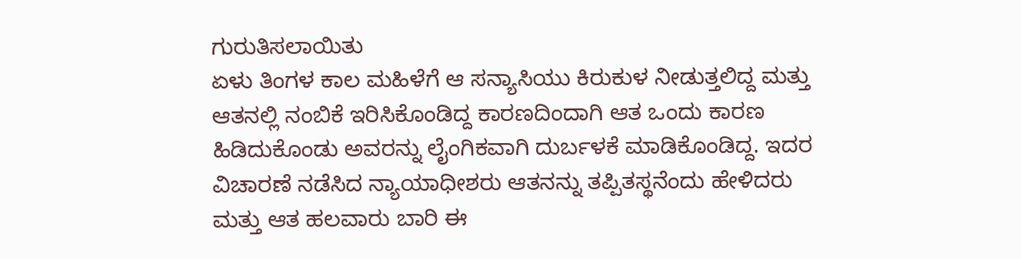ಗುರುತಿಸಲಾಯಿತು
ಏಳು ತಿಂಗಳ ಕಾಲ ಮಹಿಳೆಗೆ ಆ ಸನ್ಯಾಸಿಯು ಕಿರುಕುಳ ನೀಡುತ್ತಲಿದ್ದ ಮತ್ತು ಆತನಲ್ಲಿ ನಂಬಿಕೆ ಇರಿಸಿಕೊಂಡಿದ್ದ ಕಾರಣದಿಂದಾಗಿ ಆತ ಒಂದು ಕಾರಣ ಹಿಡಿದುಕೊಂಡು ಅವರನ್ನು ಲೈಂಗಿಕವಾಗಿ ದುರ್ಬಳಕೆ ಮಾಡಿಕೊಂಡಿದ್ದ. ಇದರ ವಿಚಾರಣೆ ನಡೆಸಿದ ನ್ಯಾಯಾಧೀಶರು ಆತನನ್ನು ತಪ್ಪಿತಸ್ಥನೆಂದು ಹೇಳಿದರು ಮತ್ತು ಆತ ಹಲವಾರು ಬಾರಿ ಈ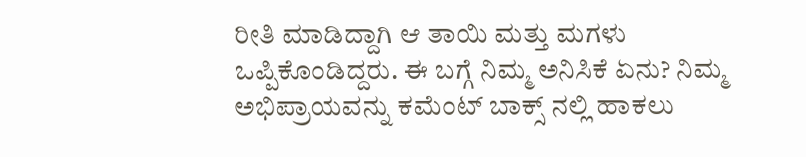ರೀತಿ ಮಾಡಿದ್ದಾಗಿ ಆ ತಾಯಿ ಮತ್ತು ಮಗಳು ಒಪ್ಪಿಕೊಂಡಿದ್ದರು. ಈ ಬಗ್ಗೆ ನಿಮ್ಮ ಅನಿಸಿಕೆ ಏನು? ನಿಮ್ಮ ಅಭಿಪ್ರಾಯವನ್ನು ಕಮೆಂಟ್ ಬಾಕ್ಸ್ ನಲ್ಲಿ ಹಾಕಲು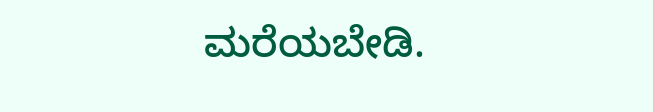ಮರೆಯಬೇಡಿ.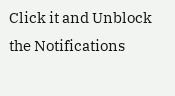Click it and Unblock the Notifications